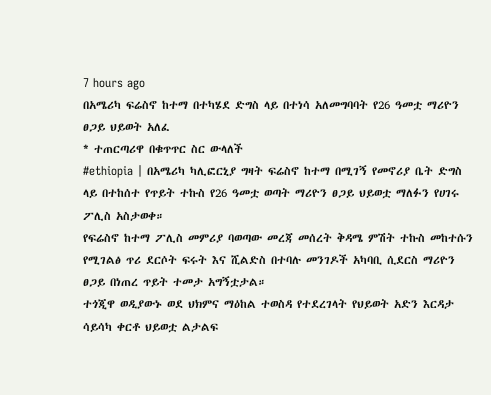7 hours ago
በአሜሪካ ፍሬስኖ ከተማ በተካሄደ ድግስ ላይ በተነሳ አለመግባባት የ26 ዓመቷ ማሪዮን ፀጋይ ህይወት አለፈ
* ተጠርጣሪዋ በቁጥጥር ስር ውላለች
#ethiopia | በአሜሪካ ካሊፎርኒያ ግዛት ፍሬስኖ ከተማ በሚገኝ የመኖሪያ ቤት ድግስ ላይ በተከሰተ የጥይት ተኩስ የ26 ዓመቷ ወጣት ማሪዮን ፀጋይ ህይወቷ ማለፉን የሀገሩ ፖሊስ አስታወቀ።
የፍሬስኖ ከተማ ፖሊስ መምሪያ ባወጣው መረጃ መሰረት ቅዳሜ ምሽት ተኩስ መከተሱን የሚገልፅ ጥሪ ደርሶት ፍሩት እና ሺልድስ በተባሉ መንገዶች አካባቢ ሲደርስ ማሪዮን ፀጋይ በነጠረ ጥይት ተመታ አግኝቷታል።
ተጎጂዋ ወዲያውኑ ወደ ህክምና ማዕከል ተወስዳ የተደረገላት የህይወት አድን እርዳታ ሳይሳካ ቀርቶ ህይወቷ ልታልፍ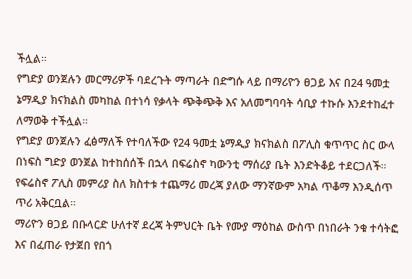ችሏል።
የግድያ ወንጀሉን መርማሪዎች ባደረጉት ማጣራት በድግሱ ላይ በማሪዮን ፀጋይ እና በ24 ዓመቷ ኔማዲያ ክናክልስ መካከል በተነሳ የቃላት ጭቅጭቅ እና አለመግባባት ሳቢያ ተኩሱ እንደተከፈተ ለማወቅ ተችሏል።
የግድያ ወንጀሉን ፈፅማለች የተባለችው የ24 ዓመቷ ኔማዲያ ክናክልስ በፖሊስ ቁጥጥር ስር ውላ በነፍስ ግድያ ወንጀል ከተከሰሰች በኋላ በፍሬስኖ ካውንቲ ማሰሪያ ቤት እንድትቆይ ተደርጋለች።
የፍሬስኖ ፖሊስ መምሪያ ስለ ክስተቱ ተጨማሪ መረጃ ያለው ማንኛውም አካል ጥቆማ እንዲሰጥ ጥሪ አቅርቧል።
ማሪዮን ፀጋይ በቡላርድ ሁለተኛ ደረጃ ትምህርት ቤት የሙያ ማዕከል ውስጥ በነበራት ንቁ ተሳትፎ እና በፈጠራ የታጀበ የበጎ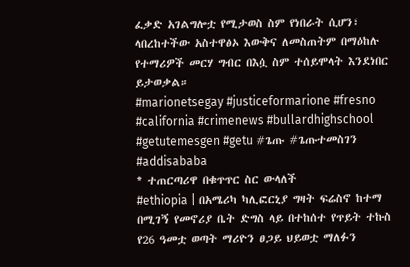ፈቃድ አገልግሎቷ የሚታወስ ስም የነበራት ሲሆን፣ ላበረከተችው አስተዋፅኦ እውቅና ለመስጠትም በማዕከሉ የተማሪዎች መርሃ ግብር በእሷ ስም ተሰይሞላት እንደነበር ይታወቃል።
#marionetsegay #justiceformarione #fresno #california #crimenews #bullardhighschool #getutemesgen #getu #ጌጡ #ጌጡተመስገን #addisababa
* ተጠርጣሪዋ በቁጥጥር ስር ውላለች
#ethiopia | በአሜሪካ ካሊፎርኒያ ግዛት ፍሬስኖ ከተማ በሚገኝ የመኖሪያ ቤት ድግስ ላይ በተከሰተ የጥይት ተኩስ የ26 ዓመቷ ወጣት ማሪዮን ፀጋይ ህይወቷ ማለፉን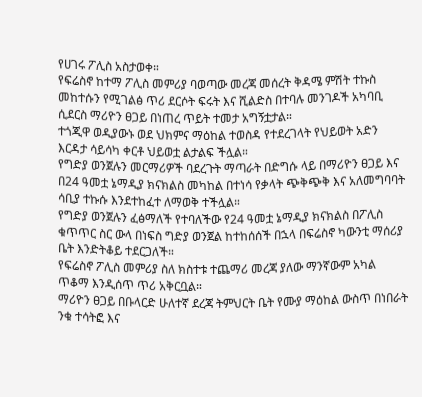የሀገሩ ፖሊስ አስታወቀ።
የፍሬስኖ ከተማ ፖሊስ መምሪያ ባወጣው መረጃ መሰረት ቅዳሜ ምሽት ተኩስ መከተሱን የሚገልፅ ጥሪ ደርሶት ፍሩት እና ሺልድስ በተባሉ መንገዶች አካባቢ ሲደርስ ማሪዮን ፀጋይ በነጠረ ጥይት ተመታ አግኝቷታል።
ተጎጂዋ ወዲያውኑ ወደ ህክምና ማዕከል ተወስዳ የተደረገላት የህይወት አድን እርዳታ ሳይሳካ ቀርቶ ህይወቷ ልታልፍ ችሏል።
የግድያ ወንጀሉን መርማሪዎች ባደረጉት ማጣራት በድግሱ ላይ በማሪዮን ፀጋይ እና በ24 ዓመቷ ኔማዲያ ክናክልስ መካከል በተነሳ የቃላት ጭቅጭቅ እና አለመግባባት ሳቢያ ተኩሱ እንደተከፈተ ለማወቅ ተችሏል።
የግድያ ወንጀሉን ፈፅማለች የተባለችው የ24 ዓመቷ ኔማዲያ ክናክልስ በፖሊስ ቁጥጥር ስር ውላ በነፍስ ግድያ ወንጀል ከተከሰሰች በኋላ በፍሬስኖ ካውንቲ ማሰሪያ ቤት እንድትቆይ ተደርጋለች።
የፍሬስኖ ፖሊስ መምሪያ ስለ ክስተቱ ተጨማሪ መረጃ ያለው ማንኛውም አካል ጥቆማ እንዲሰጥ ጥሪ አቅርቧል።
ማሪዮን ፀጋይ በቡላርድ ሁለተኛ ደረጃ ትምህርት ቤት የሙያ ማዕከል ውስጥ በነበራት ንቁ ተሳትፎ እና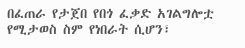በፈጠራ የታጀበ የበጎ ፈቃድ አገልግሎቷ የሚታወስ ስም የነበራት ሲሆን፣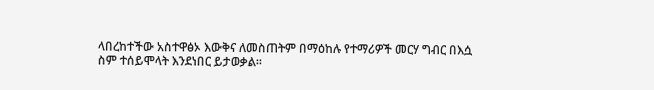ላበረከተችው አስተዋፅኦ እውቅና ለመስጠትም በማዕከሉ የተማሪዎች መርሃ ግብር በእሷ ስም ተሰይሞላት እንደነበር ይታወቃል።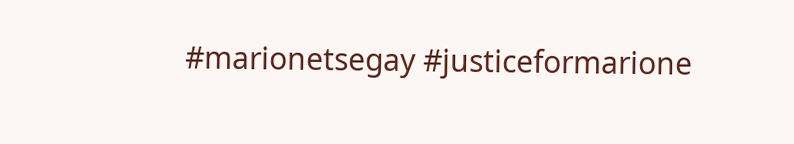#marionetsegay #justiceformarione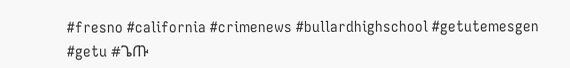#fresno #california #crimenews #bullardhighschool #getutemesgen #getu #ጌጡ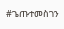#ጌጡተመስገን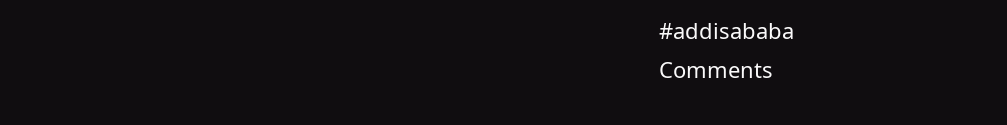#addisababa
Comments